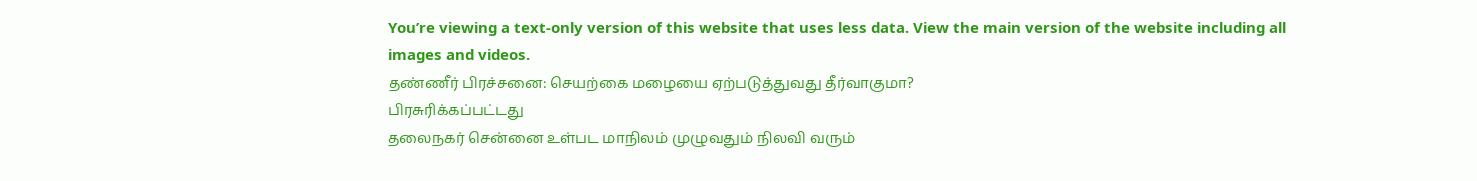You’re viewing a text-only version of this website that uses less data. View the main version of the website including all images and videos.
தண்ணீர் பிரச்சனை: செயற்கை மழையை ஏற்படுத்துவது தீர்வாகுமா?
பிரசுரிக்கப்பட்டது
தலைநகர் சென்னை உள்பட மாநிலம் முழுவதும் நிலவி வரும்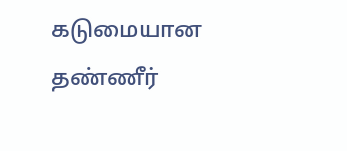கடுமையான தண்ணீர்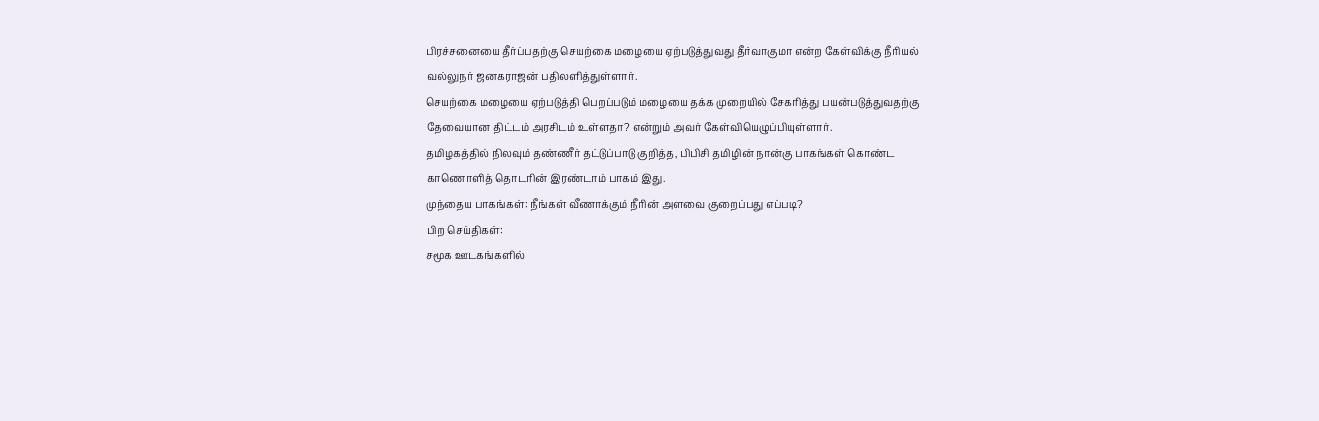பிரச்சனையை தீர்ப்பதற்கு செயற்கை மழையை ஏற்படுத்துவது தீர்வாகுமா என்ற கேள்விக்கு நீரியல் வல்லுநர் ஜனகராஜன் பதிலளித்துள்ளார்.
செயற்கை மழையை ஏற்படுத்தி பெறப்படும் மழையை தக்க முறையில் சேகரித்து பயன்படுத்துவதற்கு தேவையான திட்டம் அரசிடம் உள்ளதா? என்றும் அவர் கேள்வியெழுப்பியுள்ளார்.
தமிழகத்தில் நிலவும் தண்ணீர் தட்டுப்பாடு குறித்த, பிபிசி தமிழின் நான்கு பாகங்கள் கொண்ட காணொளித் தொடரின் இரண்டாம் பாகம் இது.
முந்தைய பாகங்கள்: நீங்கள் வீணாக்கும் நீரின் அளவை குறைப்பது எப்படி?
பிற செய்திகள்:
சமூக ஊடகங்களில்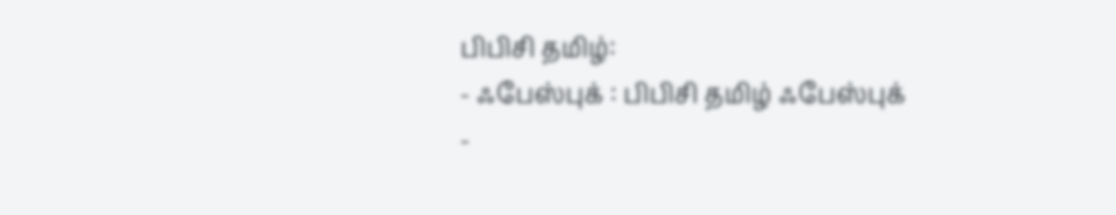பிபிசி தமிழ்:
- ஃபேஸ்புக் : பிபிசி தமிழ் ஃபேஸ்புக்
-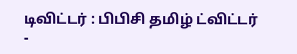டிவிட்டர் : பிபிசி தமிழ் ட்விட்டர்
-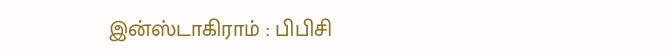இன்ஸ்டாகிராம் : பிபிசி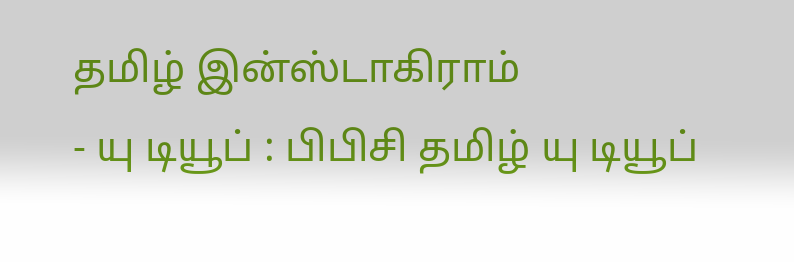தமிழ் இன்ஸ்டாகிராம்
- யு டியூப் : பிபிசி தமிழ் யு டியூப்